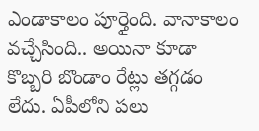ఎండాకాలం పూర్తైంది. వానాకాలం వచ్చేసింది.. అయినా కూడా కొబ్బరి బొండాం రేట్లు తగ్గడం లేదు. ఏపీలోని పలు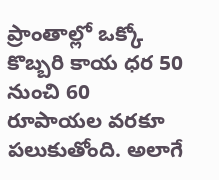ప్రాంతాల్లో ఒక్కో కొబ్బరి కాయ ధర 50 నుంచి 60 రూపాయల వరకూ పలుకుతోంది. అలాగే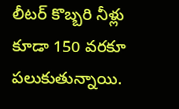లీటర్ కొబ్బరి నీళ్లు కూడా 150 వరకూ పలుకుతున్నాయి.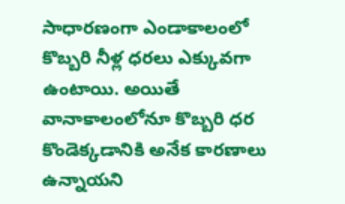సాధారణంగా ఎండాకాలంలో కొబ్బరి నీళ్ల ధరలు ఎక్కువగా ఉంటాయి. అయితే వానాకాలంలోనూ కొబ్బరి ధర కొండెక్కడానికి అనేక కారణాలు ఉన్నాయని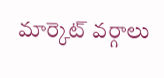మార్కెట్ వర్గాలు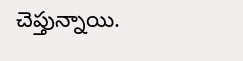చెప్తున్నాయి.